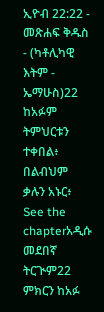ኢዮብ 22:22 - መጽሐፍ ቅዱስ - (ካቶሊካዊ እትም - ኤማሁስ)22 ከአፉም ትምህርቱን ተቀበል፥ በልብህም ቃሉን አኑር፥ See the chapterአዲሱ መደበኛ ትርጒም22 ምክርን ከአፉ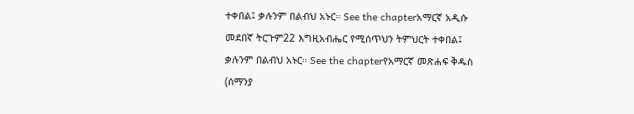ተቀበል፤ ቃሉንም በልብህ አኑር። See the chapterአማርኛ አዲሱ መደበኛ ትርጉም22 እግዚአብሔር የሚሰጥህን ትምህርት ተቀበል፤ ቃሉንም በልብህ አኑር። See the chapterየአማርኛ መጽሐፍ ቅዱስ (ሰማንያ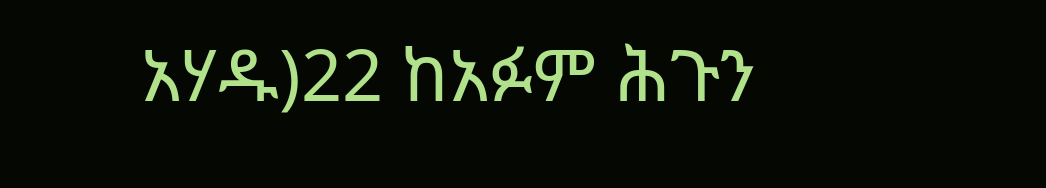አሃዱ)22 ከአፉም ሕጉን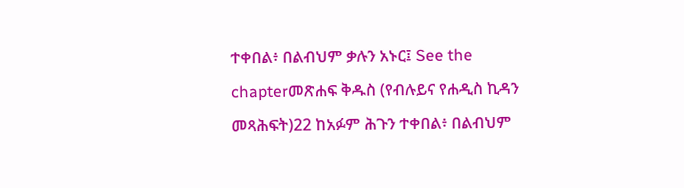ተቀበል፥ በልብህም ቃሉን አኑር፤ See the chapterመጽሐፍ ቅዱስ (የብሉይና የሐዲስ ኪዳን መጻሕፍት)22 ከአፉም ሕጉን ተቀበል፥ በልብህም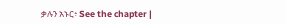ቃሉን አኑር፥ See the chapter |